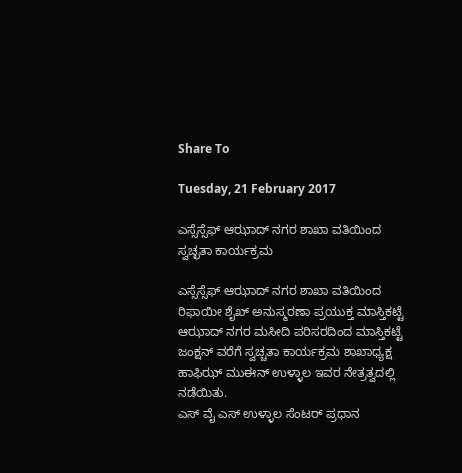Share To

Tuesday, 21 February 2017

ಎಸ್ಸೆಸ್ಸೆಫ್ ಆಝಾದ್ ನಗರ ಶಾಖಾ ವತಿಯಿಂದ ಸ್ವಚ್ಛತಾ ಕಾರ್ಯಕ್ರಮ

ಎಸ್ಸೆಸ್ಸೆಫ್ ಆಝಾದ್ ನಗರ ಶಾಖಾ ವತಿಯಿಂದ ರಿಫಾಯೀ ಶೈಖ್ ಅನುಸ್ಮರಣಾ ಪ್ರಯುಕ್ತ ಮಾಸ್ತಿಕಟ್ಟೆ ಆಝಾದ್ ನಗರ ಮಸೀದಿ ಪರಿಸರದಿಂದ ಮಾಸ್ತಿಕಟ್ಟೆ ಜಂಕ್ಷನ್ ವರೆಗೆ ಸ್ವಚ್ಚತಾ ಕಾರ್ಯಕ್ರಮ ಶಾಖಾಧ್ಯಕ್ಷ ಹಾಫಿಝ್ ಮುಈನ್ ಉಳ್ಳಾಲ ಇವರ ನೇತ್ರತ್ವದಲ್ಲಿ ನಡೆಯಿತು.
ಎಸ್ ವೈ ಎಸ್ ಉಳ್ಳಾಲ ಸೆಂಟರ್ ಪ್ರಧಾನ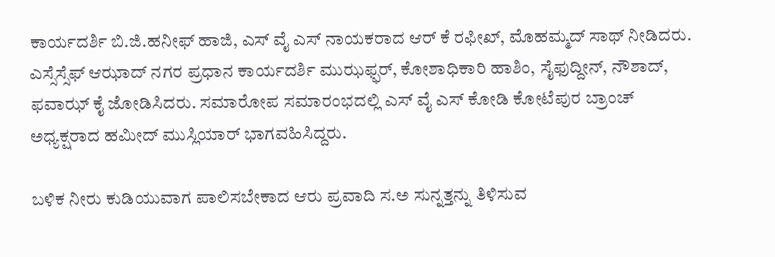ಕಾರ್ಯದರ್ಶಿ ಬಿ.ಜಿ.ಹನೀಫ್ ಹಾಜಿ, ಎಸ್ ವೈ ಎಸ್ ನಾಯಕರಾದ ಆರ್ ಕೆ ರಫೀಖ್, ಮೊಹಮ್ಮದ್ ಸಾಥ್ ನೀಡಿದರು.
ಎಸ್ಸೆಸ್ಸೆಫ್ ಆಝಾದ್ ನಗರ ಪ್ರಧಾನ ಕಾರ್ಯದರ್ಶಿ ಮುಝಫ್ಫರ್, ಕೋಶಾಧಿಕಾರಿ ಹಾಶಿಂ, ಸೈಫುದ್ದೀನ್, ನೌಶಾದ್, ಫವಾಝ್ ಕೈ ಜೋಡಿಸಿದರು. ಸಮಾರೋಪ ಸಮಾರಂಭದಲ್ಲಿ ಎಸ್ ವೈ ಎಸ್ ಕೋಡಿ ಕೋಟೆಪುರ ಬ್ರಾಂಚ್ ಅಧ್ಯಕ್ಷರಾದ ಹಮೀದ್ ಮುಸ್ಲಿಯಾರ್ ಭಾಗವಹಿಸಿದ್ದರು.

ಬಳಿಕ ನೀರು ಕುಡಿಯುವಾಗ ಪಾಲಿಸಬೇಕಾದ ಆರು ಪ್ರವಾದಿ ಸ.ಅ ಸುನ್ನತ್ತನ್ನು ತಿಳಿಸುವ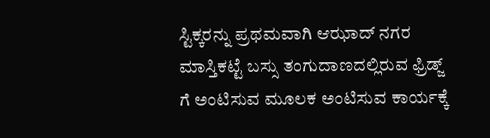ಸ್ಟಿಕ್ಕರನ್ನು ಪ್ರಥಮವಾಗಿ ಆಝಾದ್ ನಗರ ಮಾಸ್ತಿಕಟ್ಟೆ ಬಸ್ಸು ತಂಗುದಾಣದಲ್ಲಿರುವ ಫ್ರಿಡ್ಜ್ ಗೆ ಅಂಟಿಸುವ ಮೂಲಕ ಅಂಟಿಸುವ ಕಾರ್ಯಕ್ಕೆ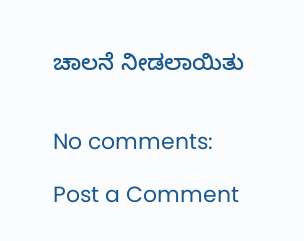ಚಾಲನೆ ನೀಡಲಾಯಿತು


No comments:

Post a Comment